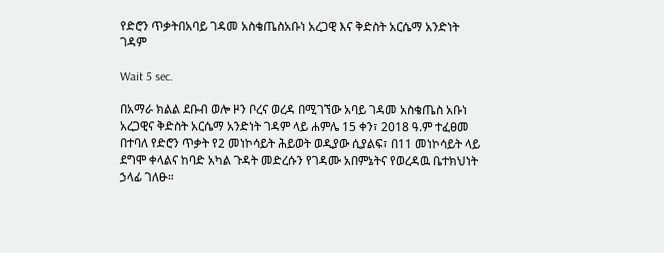የድሮን ጥቃትበአባይ ገዳመ አስቄጤስአቡነ አረጋዊ እና ቅድስት አርሴማ አንድነት ገዳም

Wait 5 sec.

በአማራ ክልል ደቡብ ወሎ ዞን ቦረና ወረዳ በሚገኘው አባይ ገዳመ አስቄጤስ አቡነ አረጋዊና ቅድስት አርሴማ አንድነት ገዳም ላይ ሐምሌ 15 ቀን፣ 2018 ዓ.ም ተፈፀመ በተባለ የድሮን ጥቃት የ2 መነኮሳይት ሕይወት ወዲያው ሲያልፍ፣ በ11 መነኮሳይት ላይ ደግሞ ቀላልና ከባድ አካል ጉዳት መድረሱን የገዳሙ አበምኔትና የወረዳዉ ቤተክህነት ኃላፊ ገለፁ።